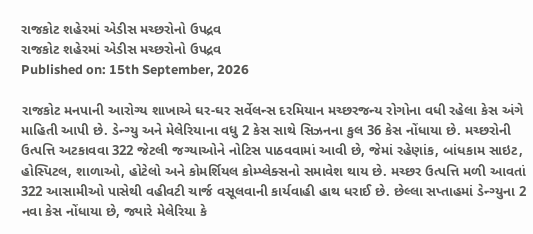રાજકોટ શહેરમાં એડીસ મચ્છરોનો ઉપદ્રવ
રાજકોટ શહેરમાં એડીસ મચ્છરોનો ઉપદ્રવ
Published on: 15th September, 2026

રાજકોટ મનપાની આરોગ્ય શાખાએ ઘર-ઘર સર્વેલન્સ દરમિયાન મચ્છરજન્ય રોગોના વધી રહેલા કેસ અંગે માહિતી આપી છે. ડેન્ગ્યુ અને મેલેરિયાના વધુ 2 કેસ સાથે સિઝનના કુલ 36 કેસ નોંધાયા છે. મચ્છરોની ઉત્પત્તિ અટકાવવા 322 જેટલી જગ્યાઓને નોટિસ પાઠવવામાં આવી છે, જેમાં રહેણાંક, બાંધકામ સાઇટ, હોસ્પિટલ, શાળાઓ, હોટેલો અને કોમર્શિયલ કોમ્પ્લેક્સનો સમાવેશ થાય છે. મચ્છર ઉત્પત્તિ મળી આવતાં 322 આસામીઓ પાસેથી વહીવટી ચાર્જ વસૂલવાની કાર્યવાહી હાથ ધરાઈ છે. છેલ્લા સપ્તાહમાં ડેન્ગ્યુના 2 નવા કેસ નોંધાયા છે, જ્યારે મેલેરિયા કે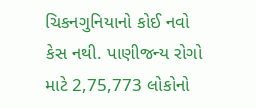ચિકનગુનિયાનો કોઈ નવો કેસ નથી. પાણીજન્ય રોગો માટે 2,75,773 લોકોનો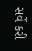સર્વે કરી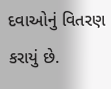દવાઓનું વિતરણ કરાયું છે.